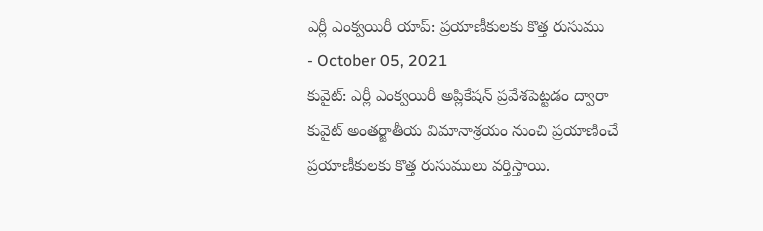ఎర్లీ ఎంక్వయిరీ యాప్: ప్రయాణీకులకు కొత్త రుసుము
- October 05, 2021
కువైట్: ఎర్లీ ఎంక్వయిరీ అప్లికేషన్ ప్రవేశపెట్టడం ద్వారా కువైట్ అంతర్జాతీయ విమానాశ్రయం నుంచి ప్రయాణించే ప్రయాణీకులకు కొత్త రుసుములు వర్తిస్తాయి.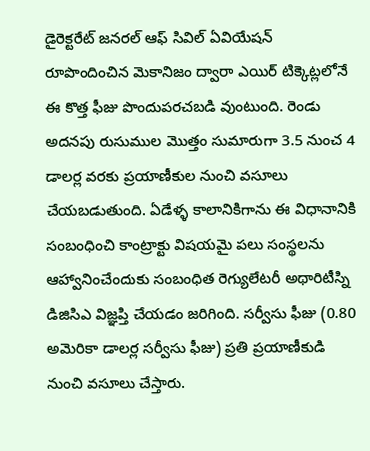డైరెక్టరేట్ జనరల్ ఆఫ్ సివిల్ ఏవియేషన్ రూపొందించిన మెకానిజం ద్వారా ఎయిర్ టిక్కెట్లలోనే ఈ కొత్త ఫీజు పొందుపరచబడి వుంటుంది. రెండు అదనపు రుసుముల మొత్తం సుమారుగా 3.5 నుంచ 4 డాలర్ల వరకు ప్రయాణీకుల నుంచి వసూలు చేయబడుతుంది. ఏడేళ్ళ కాలానికిగాను ఈ విధానానికి సంబంధించి కాంట్రాక్టు విషయమై పలు సంస్థలను ఆహ్వానించేందుకు సంబంధిత రెగ్యులేటరీ అథారిటీస్ని డిజిసిఎ విజ్ఞప్తి చేయడం జరిగింది. సర్వీసు ఫీజు (0.80 అమెరికా డాలర్ల సర్వీసు ఫీజు) ప్రతి ప్రయాణీకుడి నుంచి వసూలు చేస్తారు.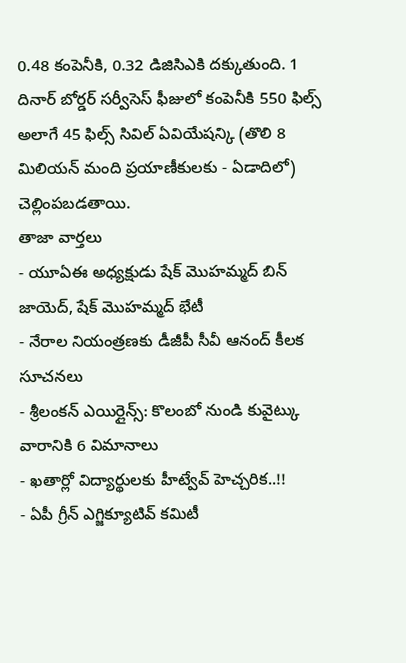0.48 కంపెనీకి, 0.32 డిజిసిఎకి దక్కుతుంది. 1 దినార్ బోర్డర్ సర్వీసెస్ ఫీజులో కంపెనీకి 550 ఫిల్స్ అలాగే 45 ఫిల్స్ సివిల్ ఏవియేషన్కి (తొలి 8 మిలియన్ మంది ప్రయాణీకులకు - ఏడాదిలో) చెల్లింపబడతాయి.
తాజా వార్తలు
- యూఏఈ అధ్యక్షుడు షేక్ మొహమ్మద్ బిన్ జాయెద్, షేక్ మొహమ్మద్ భేటీ
- నేరాల నియంత్రణకు డీజీపీ సీవీ ఆనంద్ కీలక సూచనలు
- శ్రీలంకన్ ఎయిర్లైన్స్: కొలంబో నుండి కువైట్కు వారానికి 6 విమానాలు
- ఖతార్లో విద్యార్థులకు హీట్వేవ్ హెచ్చరిక..!!
- ఏపీ గ్రీన్ ఎగ్జిక్యూటివ్ కమిటీ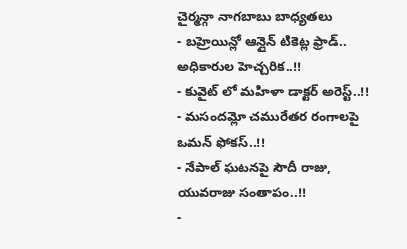చైర్మన్గా నాగబాబు బాధ్యతలు
- బహ్రెయిన్లో ఆన్లైన్ టికెట్ల ఫ్రాడ్.. అధికారుల హెచ్చరిక..!!
- కువైట్ లో మహిళా డాక్టర్ అరెస్ట్..!!
- మసందమ్లో చమురేతర రంగాలపై ఒమన్ ఫోకస్..!!
- నేపాల్ ఘటనపై సౌదీ రాజు, యువరాజు సంతాపం..!!
-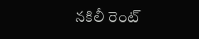నకిలీ రెంట్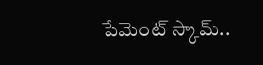పేమెంట్ స్కామ్..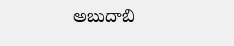అబుదాబి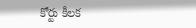కోర్టు కీలక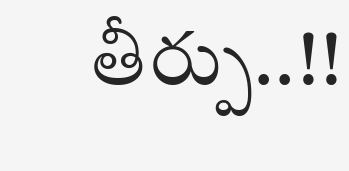తీర్పు..!!